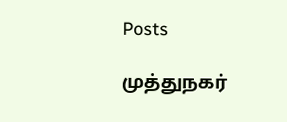Posts

முத்துநகர்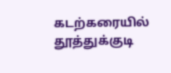கடற்கரையில் தூத்துக்குடி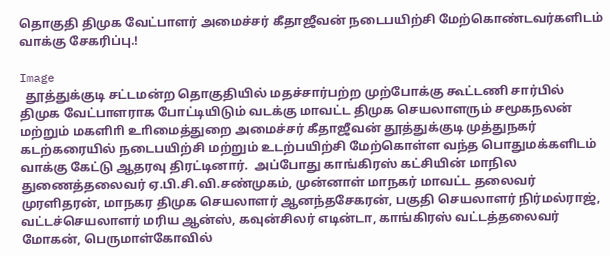தொகுதி திமுக வேட்பாளர் அமைச்சர் கீதாஜீவன் நடைபயிற்சி மேற்கொண்டவர்களிடம் வாக்கு சேகரிப்பு.!

Image
  தூத்துக்குடி சட்டமன்ற தொகுதியில் மதச்சார்பற்ற முற்போக்கு கூட்டணி சார்பில் திமுக வேட்பாளராக போட்டியிடும் வடக்கு மாவட்ட திமுக செயலாளரும் சமூகநலன் மற்றும் மகளிாி உாிமைத்துறை அமைச்சர் கீதாஜீவன் தூத்துக்குடி முத்துநகர் கடற்கரையில் நடைபயிற்சி மற்றும் உடற்பயிற்சி மேற்கொள்ள வந்த பொதுமக்களிடம் வாக்கு கேட்டு ஆதரவு திரட்டினார்.  அப்போது காங்கிரஸ் கட்சியின் மாநில துணைத்தலைவர் ஏ.பி.சி.வி.சண்முகம், முன்னாள் மாநகர் மாவட்ட தலைவர் முரளிதரன், மாநகர திமுக செயலாளர் ஆனந்தசேகரன், பகுதி செயலாளர் நிர்மல்ராஜ், வட்டச்செயலாளர் மரிய ஆன்ஸ், கவுன்சிலர் எடின்டா, காங்கிரஸ் வட்டத்தலைவர் மோகன், பெருமாள்கோவில்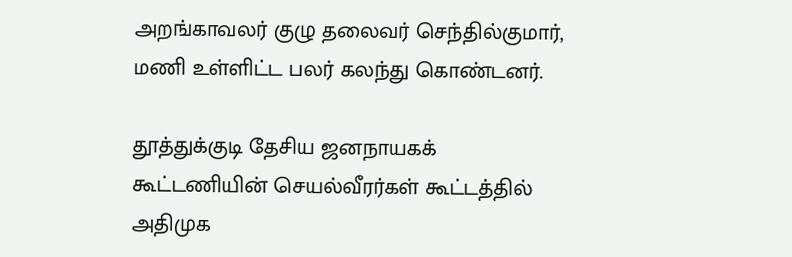அறங்காவலர் குழு தலைவர் செந்தில்குமார், மணி உள்ளிட்ட பலர் கலந்து கொண்டனர்.

தூத்துக்குடி தேசிய ஜனநாயகக் கூட்டணியின் செயல்வீரர்கள் கூட்டத்தில் அதிமுக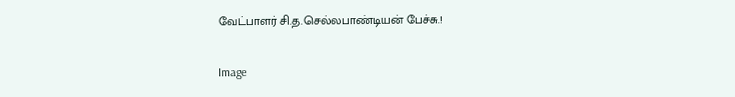வேட்பாளர் சி.த.செல்லபாண்டியன் பேச்சு.!

Image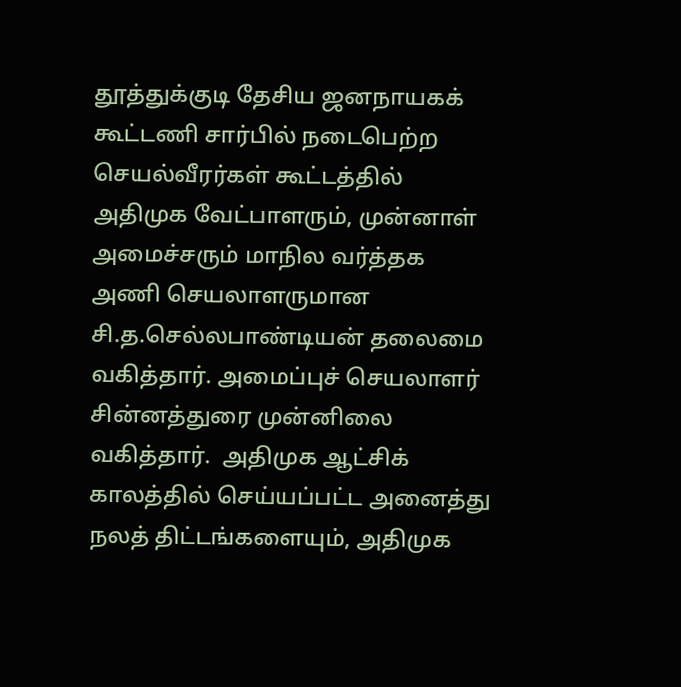தூத்துக்குடி தேசிய ஜனநாயகக் கூட்டணி சார்பில் நடைபெற்ற செயல்வீரர்கள் கூட்டத்தில் அதிமுக வேட்பாளரும், முன்னாள் அமைச்சரும் மாநில வர்த்தக அணி செயலாளருமான சி.த.செல்லபாண்டியன் தலைமை வகித்தார். அமைப்புச் செயலாளர் சின்னத்துரை முன்னிலை வகித்தார்.  அதிமுக ஆட்சிக் காலத்தில் செய்யப்பட்ட அனைத்து நலத் திட்டங்களையும், அதிமுக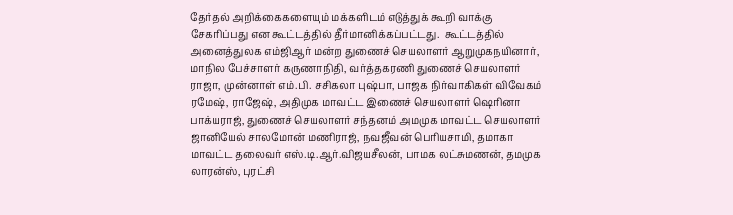தேர்தல் அறிக்கைகளையும் மக்களிடம் எடுத்துக் கூறி வாக்கு சேகரிப்பது என கூட்டத்தில் தீர்மானிக்கப்பட்டது.  கூட்டத்தில் அனைத்துலக எம்ஜிஆர் மன்ற துணைச் செயலாளர் ஆறுமுகநயினார், மாநில பேச்சாளர் கருணாநிதி, வர்த்தகரணி துணைச் செயலாளர் ராஜா, முன்னாள் எம்.பி. சசிகலா புஷ்பா, பாஜக நிர்வாகிகள் விவேகம் ரமேஷ், ராஜேஷ், அதிமுக மாவட்ட இணைச் செயலாளர் ஷெரினா பாக்யராஜ், துணைச் செயலாளர் சந்தனம் அமமுக மாவட்ட செயலாளர் ஜானியேல் சாலமோன் மணிராஜ், நவஜீவன் பெரியசாமி, தமாகா மாவட்ட தலைவர் எஸ்.டி.ஆர்.விஜயசீலன், பாமக லட்சுமணன், தமமுக லாரன்ஸ், புரட்சி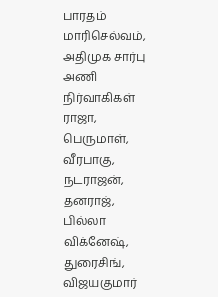பாரதம் மாரிசெல்வம், அதிமுக சார்பு அணி நிர்வாகிகள் ராஜா, பெருமாள், வீரபாகு, நடராஜன், தனராஜ், பில்லா விக்னேஷ், துரைசிங், விஜயகுமார்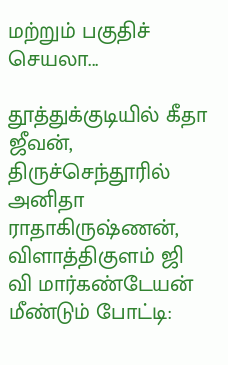மற்றும் பகுதிச் செயலா...

தூத்துக்குடியில் கீதா ஜீவன், திருச்செந்தூரில் அனிதா ராதாகிருஷ்ணன், விளாத்திகுளம் ஜி வி மார்கண்டேயன் மீண்டும் போட்டி: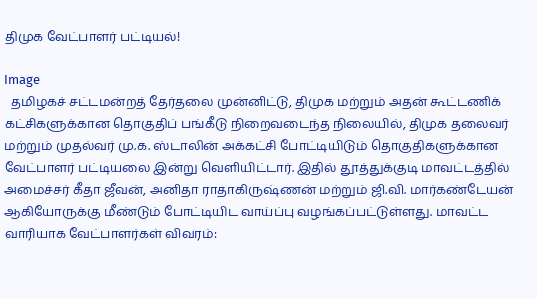திமுக வேட்பாளர் பட்டியல்!

Image
  தமிழகச் சட்டமன்றத் தேர்தலை முன்னிட்டு, திமுக மற்றும் அதன் கூட்டணிக் கட்சிகளுக்கான தொகுதிப் பங்கீடு நிறைவடைந்த நிலையில், திமுக தலைவர் மற்றும் முதல்வர் மு.க. ஸ்டாலின் அக்கட்சி போட்டியிடும் தொகுதிகளுக்கான வேட்பாளர் பட்டியலை இன்று வெளியிட்டார். இதில் தூத்துக்குடி மாவட்டத்தில் அமைச்சர் கீதா ஜீவன், அனிதா ராதாகிருஷ்ணன் மற்றும் ஜி.வி. மார்கண்டேயன் ஆகியோருக்கு மீண்டும் போட்டியிட வாய்ப்பு வழங்கப்பட்டுள்ளது. மாவட்ட வாரியாக வேட்பாளர்கள் விவரம்: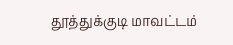தூத்துக்குடி மாவட்டம்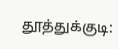தூத்துக்குடி: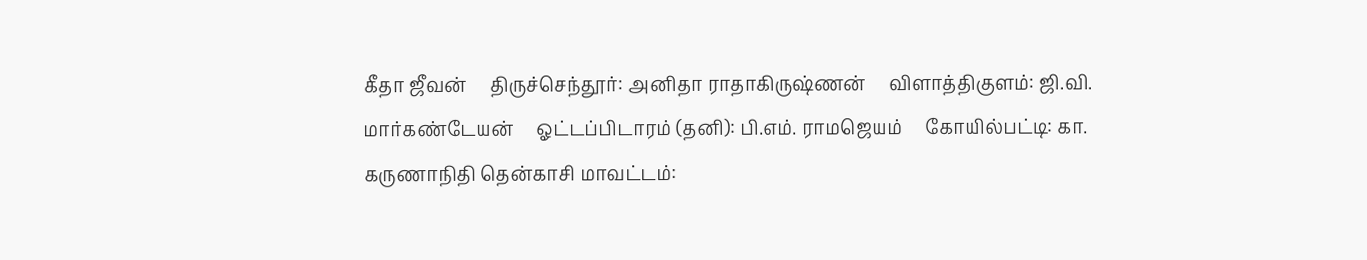கீதா ஜீவன்     திருச்செந்தூர்: அனிதா ராதாகிருஷ்ணன்     விளாத்திகுளம்: ஜி.வி. மார்கண்டேயன்     ஓட்டப்பிடாரம் (தனி): பி.எம். ராமஜெயம்     கோயில்பட்டி: கா. கருணாநிதி தென்காசி மாவட்டம்: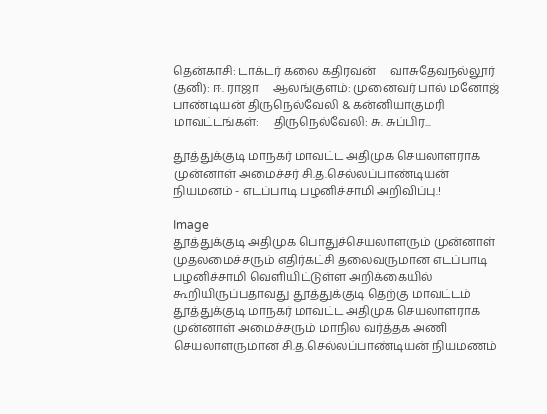தென்காசி: டாக்டர் கலை கதிரவன்     வாசுதேவநல்லூர் (தனி): ஈ. ராஜா     ஆலங்குளம்: முனைவர் பால் மனோஜ் பாண்டியன் திருநெல்வேலி & கன்னியாகுமரி மாவட்டங்கள்:     திருநெல்வேலி: சு. சுப்பிர...

தூத்துக்குடி மாநகர் மாவட்ட அதிமுக செயலாளராக முன்னாள் அமைச்சர் சி.த.செல்லப்பாண்டியன் நியமனம் - எடப்பாடி பழனிச்சாமி அறிவிப்பு.!

Image
தூத்துக்குடி அதிமுக பொதுச்செயலாளரும் முன்னாள் முதலமைச்சரும் எதிர்கட்சி தலைவருமான எடப்பாடி பழனிச்சாமி வௌியிட்டுள்ள அறிக்கையில் கூறியிருப்பதாவது தூத்துக்குடி தெற்கு மாவட்டம் தூத்துக்குடி மாநகர் மாவட்ட அதிமுக செயலாளராக முன்னாள் அமைச்சரும் மாநில வர்த்தக அணி செயலாளருமான சி.த.செல்லப்பாண்டியன் நியமணம்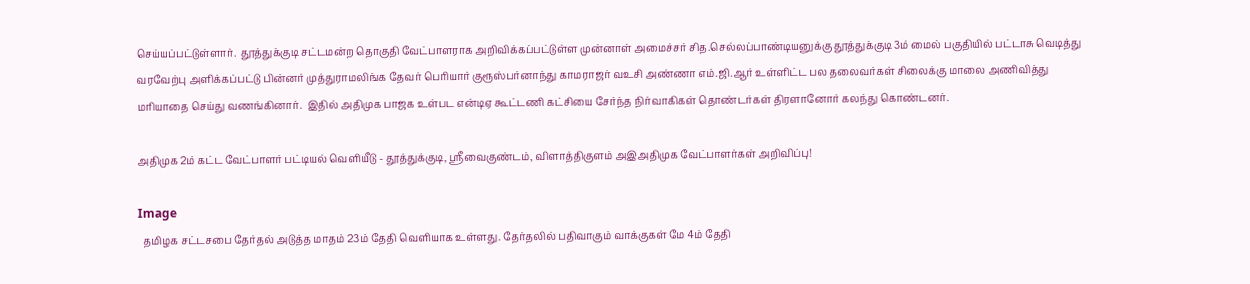செய்யப்பட்டுள்ளார்.  தூத்துக்குடி சட்டமன்ற தொகுதி வேட்பாளராக அறிவிக்கப்பட்டுள்ள முன்னாள் அமைச்சர் சித.செல்லப்பாண்டியனுக்கு தூத்துக்குடி 3ம் மைல் பகுதியில் பட்டாசு வெடித்து வரவேற்பு அளிக்கப்பட்டு பின்னர் முத்துராமலிங்க தேவர் பொியார் குரூஸ்பர்னாந்து காமராஜர் வஉசி அண்ணா எம்.ஜி.ஆர் உள்ளிட்ட பல தலைவர்கள் சிலைக்கு மாலை அணிவித்து மாியாதை செய்து வணங்கினார்.  இதில் அதிமுக பாஜக உள்பட என்டிஏ கூட்டணி கட்சியை சேர்ந்த நிர்வாகிகள் தொண்டர்கள் திரளானோர் கலந்து கொண்டனர்.

அதிமுக 2ம் கட்ட வேட்பாளர் பட்டியல் வெளியீடு - தூத்துக்குடி, ஸ்ரீவைகுண்டம், விளாத்திகுளம் அஇஅதிமுக வேட்பாளர்கள் அறிவிப்பு!

Image
  தமிழக சட்டசபை தேர்தல் அடுத்த மாதம் 23ம் தேதி வெளியாக உள்ளது. தேர்தலில் பதிவாகும் வாக்குகள் மே 4ம் தேதி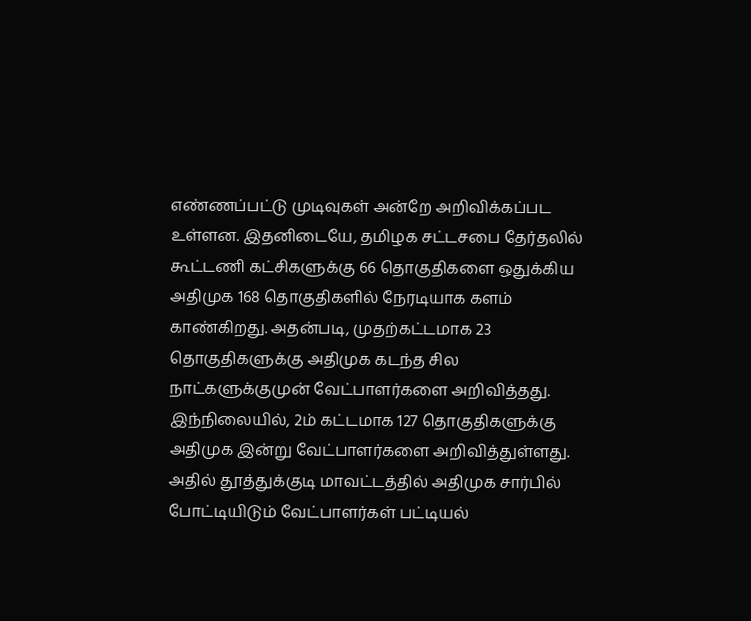எண்ணப்பட்டு முடிவுகள் அன்றே அறிவிக்கப்பட உள்ளன. இதனிடையே, தமிழக சட்டசபை தேர்தலில் கூட்டணி கட்சிகளுக்கு 66 தொகுதிகளை ஒதுக்கிய அதிமுக 168 தொகுதிகளில் நேரடியாக களம் காண்கிறது. அதன்படி, முதற்கட்டமாக 23 தொகுதிகளுக்கு அதிமுக கடந்த சில நாட்களுக்குமுன் வேட்பாளர்களை அறிவித்தது. இந்நிலையில், 2ம் கட்டமாக 127 தொகுதிகளுக்கு அதிமுக இன்று வேட்பாளர்களை அறிவித்துள்ளது. அதில் தூத்துக்குடி மாவட்டத்தில் அதிமுக சார்பில் போட்டியிடும் வேட்பாளர்கள் பட்டியல்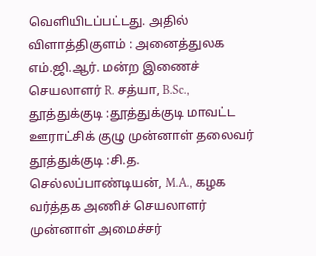வெளியிடப்பட்டது. அதில் விளாத்திகுளம் : அனைத்துலக எம்.ஜி.ஆர். மன்ற இணைச் செயலாளர் R. சத்யா, B.Sc., தூத்துக்குடி :தூத்துக்குடி மாவட்ட ஊராட்சிக் குழு முன்னாள் தலைவர் தூத்துக்குடி :சி.த. செல்லப்பாண்டியன், M.A., கழக வர்த்தக அணிச் செயலாளர் முன்னாள் அமைச்சர்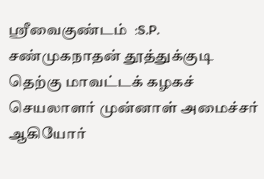ஸ்ரீவைகுண்டம்  :S.P. சண்முகநாதன் தூத்துக்குடி தெற்கு மாவட்டக் கழகச் செயலாளர் முன்னாள் அமைச்சர் ஆகியோர்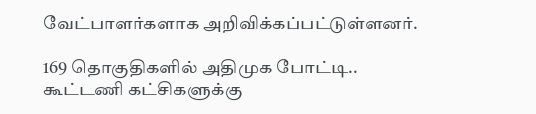வேட்பாளர்களாக அறிவிக்கப்பட்டுள்ளனர்.

169 தொகுதிகளில் அதிமுக போட்டி.. கூட்டணி கட்சிகளுக்கு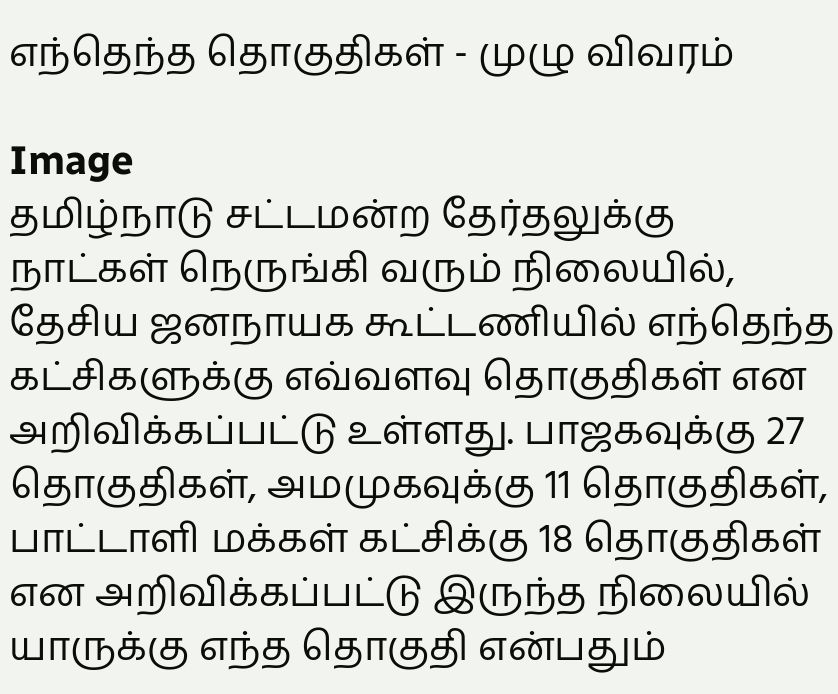எந்தெந்த தொகுதிகள் - முழு விவரம்

Image
தமிழ்நாடு சட்டமன்ற தேர்தலுக்கு நாட்கள் நெருங்கி வரும் நிலையில், தேசிய ஜனநாயக கூட்டணியில் எந்தெந்த கட்சிகளுக்கு எவ்வளவு தொகுதிகள் என அறிவிக்கப்பட்டு உள்ளது. பாஜகவுக்கு 27 தொகுதிகள், அமமுகவுக்கு 11 தொகுதிகள், பாட்டாளி மக்கள் கட்சிக்கு 18 தொகுதிகள் என அறிவிக்கப்பட்டு இருந்த நிலையில் யாருக்கு எந்த தொகுதி என்பதும்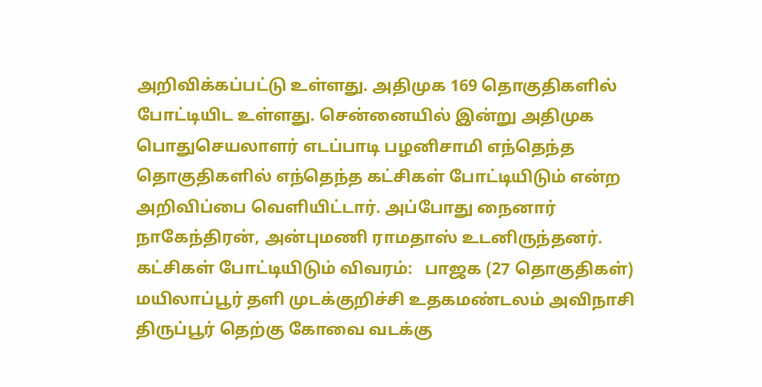அறிவிக்கப்பட்டு உள்ளது. அதிமுக 169 தொகுதிகளில் போட்டியிட உள்ளது. சென்னையில் இன்று அதிமுக பொதுசெயலாளர் எடப்பாடி பழனிசாமி எந்தெந்த தொகுதிகளில் எந்தெந்த கட்சிகள் போட்டியிடும் என்ற அறிவிப்பை வெளியிட்டார். அப்போது நைனார் நாகேந்திரன், அன்புமணி ராமதாஸ் உடனிருந்தனர். கட்சிகள் போட்டியிடும் விவரம்:   பாஜக (27 தொகுதிகள்) மயிலாப்பூர் தளி முடக்குறிச்சி உதகமண்டலம் அவிநாசி திருப்பூர் தெற்கு கோவை வடக்கு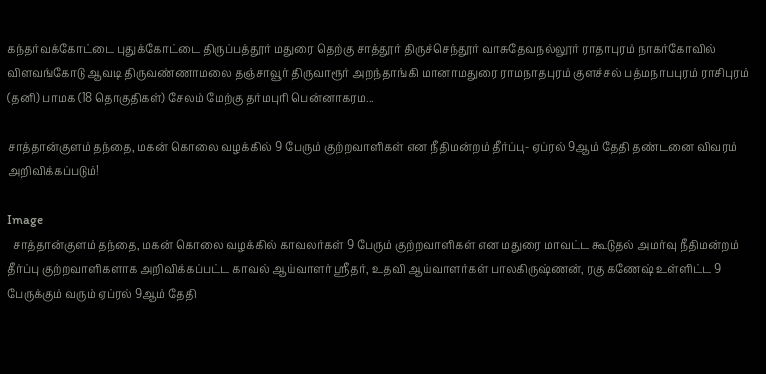கந்தர்வக்கோட்டை புதுக்கோட்டை திருப்பத்தூர் மதுரை தெற்கு சாத்தூர் திருச்செந்தூர் வாசுதேவநல்லூர் ராதாபுரம் நாகர்கோவில் விளவங்கோடு ஆவடி திருவண்ணாமலை தஞ்சாவூர் திருவாரூர் அறந்தாங்கி மானாமதுரை ராமநாதபுரம் குளச்சல் பத்மநாபபுரம் ராசிபுரம் (தனி) பாமக (18 தொகுதிகள்) சேலம் மேற்கு தர்மபுரி பென்னாகரம...

சாத்தான்குளம் தந்தை, மகன் கொலை வழக்கில் 9 பேரும் குற்றவாளிகள் என நீதிமன்றம் தீர்ப்பு- ஏப்ரல் 9ஆம் தேதி தண்டனை விவரம் அறிவிக்கப்படும்!

Image
  சாத்தான்குளம் தந்தை, மகன் கொலை வழக்கில் காவலர்கள் 9 பேரும் குற்றவாளிகள் என மதுரை மாவட்ட கூடுதல் அமர்வு நீதிமன்றம் தீர்ப்பு குற்றவாளிகளாக அறிவிக்கப்பட்ட காவல் ஆய்வாளர் ஸ்ரீதர், உதவி ஆய்வாளர்கள் பாலகிருஷ்ணன், ரகு கணேஷ் உள்ளிட்ட 9 பேருக்கும் வரும் ஏப்ரல் 9ஆம் தேதி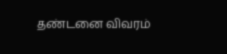தண்டனை விவரம்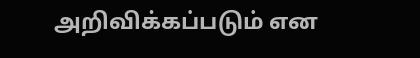அறிவிக்கப்படும் என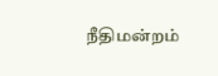நீதிமன்றம்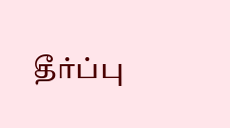தீர்ப்பு